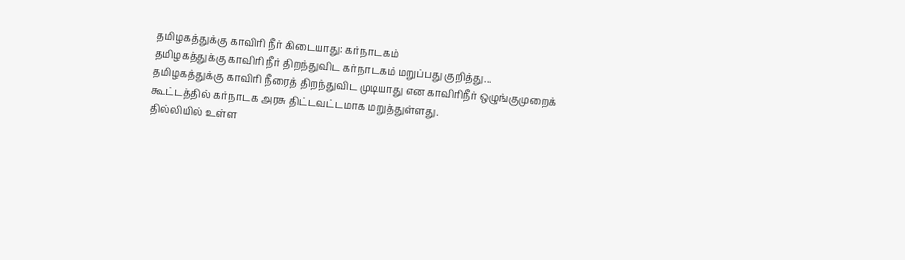தமிழகத்துக்கு காவிரி நீர் கிடையாது: கர்நாடகம்
தமிழகத்துக்கு காவிரி நீர் திறந்துவிட கர்நாடகம் மறுப்பது குறித்து...
தமிழகத்துக்கு காவிரி நீரைத் திறந்துவிட முடியாது என காவிரிநீர் ஒழுங்குமுறைக் கூட்டத்தில் கர்நாடக அரசு திட்டவட்டமாக மறுத்துள்ளது.
தில்லியில் உள்ள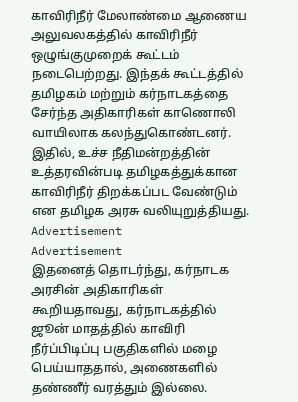காவிரிநீர் மேலாண்மை ஆணைய அலுவலகத்தில் காவிரிநீர் ஒழுங்குமுறைக் கூட்டம் நடைபெற்றது. இந்தக் கூட்டத்தில் தமிழகம் மற்றும் கர்நாடகத்தை சேர்ந்த அதிகாரிகள் காணொலி வாயிலாக கலந்துகொண்டனர்.
இதில், உச்ச நீதிமன்றத்தின் உத்தரவின்படி தமிழகத்துக்கான காவிரிநீர் திறக்கப்பட வேண்டும் என தமிழக அரசு வலியுறுத்தியது.
Advertisement
Advertisement
இதனைத் தொடர்ந்து, கர்நாடக அரசின் அதிகாரிகள் கூறியதாவது, கர்நாடகத்தில் ஜூன் மாதத்தில் காவிரி நீர்ப்பிடிப்பு பகுதிகளில் மழை பெய்யாததால், அணைகளில் தண்ணீர் வரத்தும் இல்லை.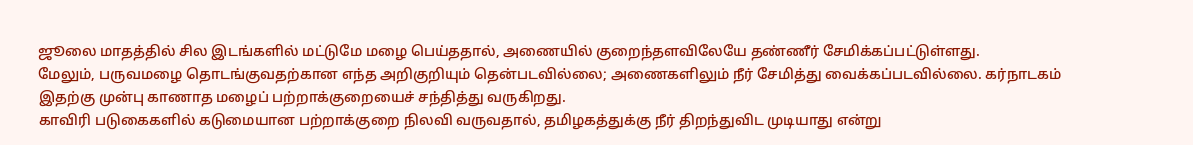ஜூலை மாதத்தில் சில இடங்களில் மட்டுமே மழை பெய்ததால், அணையில் குறைந்தளவிலேயே தண்ணீர் சேமிக்கப்பட்டுள்ளது.
மேலும், பருவமழை தொடங்குவதற்கான எந்த அறிகுறியும் தென்படவில்லை; அணைகளிலும் நீர் சேமித்து வைக்கப்படவில்லை. கர்நாடகம் இதற்கு முன்பு காணாத மழைப் பற்றாக்குறையைச் சந்தித்து வருகிறது.
காவிரி படுகைகளில் கடுமையான பற்றாக்குறை நிலவி வருவதால், தமிழகத்துக்கு நீர் திறந்துவிட முடியாது என்று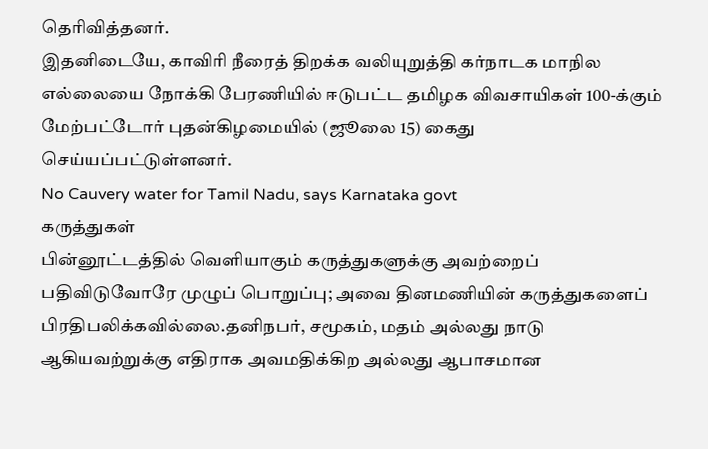தெரிவித்தனர்.
இதனிடையே, காவிரி நீரைத் திறக்க வலியுறுத்தி கர்நாடக மாநில எல்லையை நோக்கி பேரணியில் ஈடுபட்ட தமிழக விவசாயிகள் 100-க்கும் மேற்பட்டோர் புதன்கிழமையில் (ஜூலை 15) கைது செய்யப்பட்டுள்ளனர்.
No Cauvery water for Tamil Nadu, says Karnataka govt
கருத்துகள்
பின்னூட்டத்தில் வெளியாகும் கருத்துகளுக்கு அவற்றைப் பதிவிடுவோரே முழுப் பொறுப்பு; அவை தினமணியின் கருத்துகளைப் பிரதிபலிக்கவில்லை.தனிநபர், சமூகம், மதம் அல்லது நாடு ஆகியவற்றுக்கு எதிராக அவமதிக்கிற அல்லது ஆபாசமான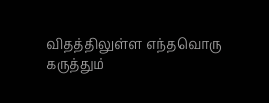விதத்திலுள்ள எந்தவொரு கருத்தும்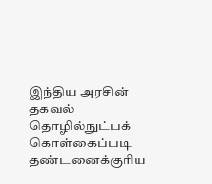இந்திய அரசின் தகவல் தொழில்நுட்பக் கொள்கைப்படி தண்டனைக்குரிய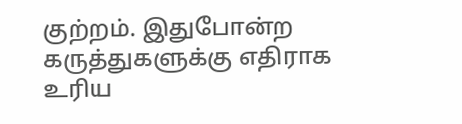குற்றம். இதுபோன்ற கருத்துகளுக்கு எதிராக உரிய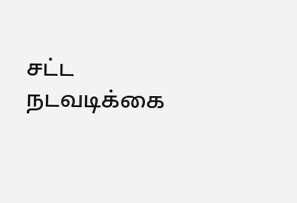சட்ட நடவடிக்கை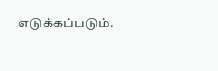எடுக்கப்படும்.